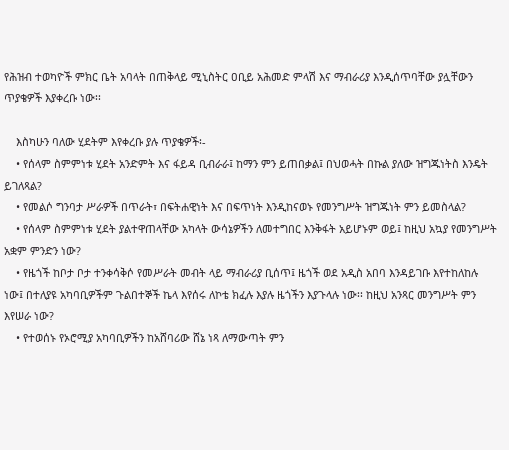የሕዝብ ተወካዮች ምክር ቤት አባላት በጠቅላይ ሚኒስትር ዐቢይ አሕመድ ምላሽ እና ማብራሪያ እንዲሰጥባቸው ያሏቸውን ጥያቄዎች እያቀረቡ ነው፡፡

    እስካሁን ባለው ሂደትም እየቀረቡ ያሉ ጥያቄዎች፡-
    • የሰላም ስምምነቱ ሂደት አንድምት እና ፋይዳ ቢብራራ፤ ከማን ምን ይጠበቃል፤ በህወሓት በኩል ያለው ዝግጁነትስ እንዴት ይገለጻል?
    • የመልሶ ግንባታ ሥራዎች በጥራት፣ በፍትሐዊነት እና በፍጥነት እንዲከናወኑ የመንግሥት ዝግጁነት ምን ይመስላል?
    • የሰላም ስምምነቱ ሂደት ያልተዋጠላቸው አካላት ውሳኔዎችን ለመተግበር እንቅፋት አይሆኑም ወይ፤ ከዚህ አኳያ የመንግሥት አቋም ምንድን ነው?
    • የዜጎች ከቦታ ቦታ ተንቀሳቅሶ የመሥራት መብት ላይ ማብራሪያ ቢሰጥ፤ ዜጎች ወደ አዲስ አበባ እንዳይገቡ እየተከለከሉ ነው፤ በተለያዩ አካባቢዎችም ጉልበተኞች ኬላ እየሰሩ ለኮቴ ክፈሉ እያሉ ዜጎችን እያጉላሉ ነው፡፡ ከዚህ አንጻር መንግሥት ምን እየሠራ ነው?
    • የተወሰኑ የኦሮሚያ አካባቢዎችን ከአሸባሪው ሸኔ ነጻ ለማውጣት ምን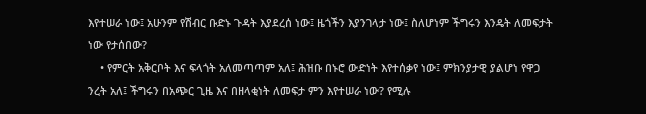እየተሠራ ነው፤ አሁንም የሽብር ቡድኑ ጉዳት እያደረሰ ነው፤ ዜጎችን እያንገላታ ነው፤ ስለሆነም ችግሩን እንዴት ለመፍታት ነው የታሰበው?
    • የምርት አቅርቦት እና ፍላጎት አለመጣጣም አለ፤ ሕዝቡ በኑሮ ውድነት እየተሰቃየ ነው፤ ምክንያታዊ ያልሆነ የዋጋ ንረት አለ፤ ችግሩን በአጭር ጊዜ እና በዘላቂነት ለመፍታ ምን እየተሠራ ነው? የሚሉ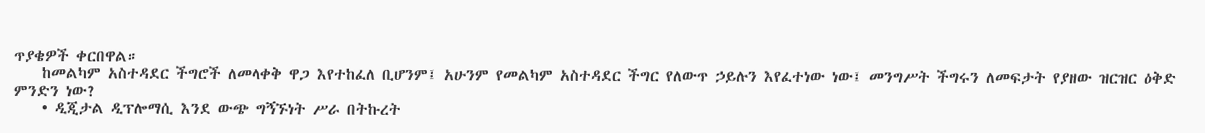ጥያቄዎች ቀርበዋል።
    ከመልካም አስተዳደር ችግሮች ለመላቀቅ ዋጋ እየተከፈለ ቢሆንም፤ አሁንም የመልካም አስተዳደር ችግር የለውጥ ኃይሉን እየፈተነው ነው፤ መንግሥት ችግሩን ለመፍታት የያዘው ዝርዝር ዕቅድ ምንድን ነው?
    • ዲጂታል ዲፕሎማሲ እንደ ውጭ ግኝኙነት ሥራ በትኩረት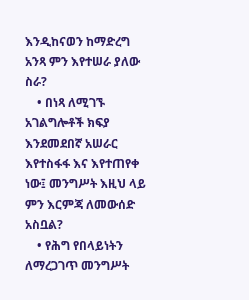እንዲከናወን ከማድረግ አንጻ ምን እየተሠራ ያለው ስራ?
    • በነጻ ለሚገኙ አገልግሎቶች ክፍያ እንደመደበኛ አሠራር እየተስፋፋ እና እየተጠየቀ ነው፤ መንግሥት እዚህ ላይ ምን እርምጃ ለመውሰድ አስቧል?
    • የሕግ የበላይነትን ለማረጋገጥ መንግሥት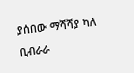ያሰበው ማሻሻያ ካለ ቢብራራ